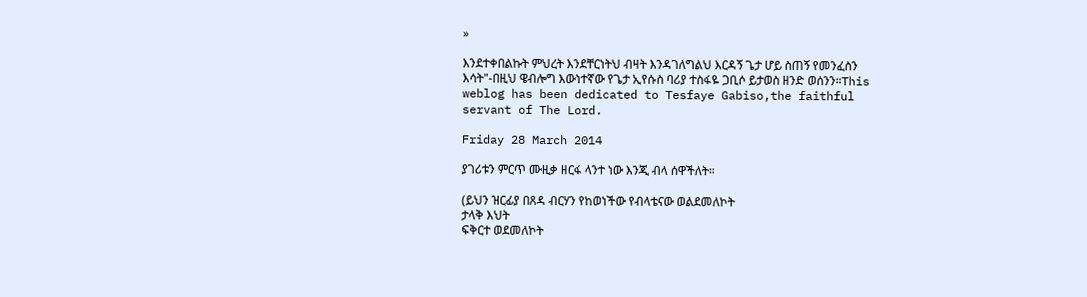»

እንደተቀበልኩት ምህረት እንደቸርነትህ ብዛት እንዳገለግልህ እርዳኝ ጌታ ሆይ ስጠኝ የመንፈስን እሳት"-በዚህ ዌብሎግ እውነተኛው የጌታ ኢየሱስ ባሪያ ተስፋዬ ጋቢሶ ይታወስ ዘንድ ወሰንን።This weblog has been dedicated to Tesfaye Gabiso,the faithful servant of The Lord.

Friday 28 March 2014

ያገሪቱን ምርጥ ሙዚቃ ዘርፋ ላንተ ነው እንጂ ብላ ሰዋችለት።

(ይህን ዝርፊያ በጸዳ ብርሃን የከወነችው የብላቴናው ወልደመለኮት
ታላቅ እህት
ፍቅርተ ወደመለኮት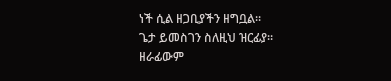ነች ሲል ዘጋቢያችን ዘግቧል።
ጌታ ይመስገን ስለዚህ ዝርፊያ።
ዘራፊውም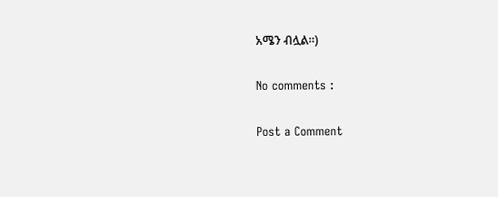አሜን ብሏል።)

No comments :

Post a Comment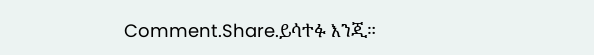Comment.Share.ይሳተፉ እንጂ።